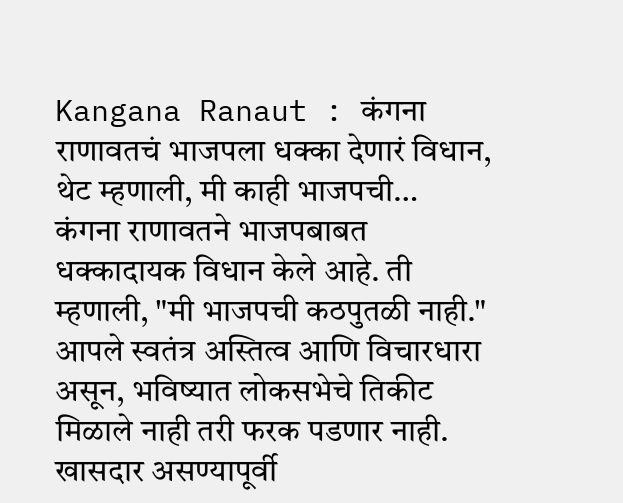Kangana Ranaut : कंगना राणावतचं भाजपला धक्का देणारं विधान, थेट म्हणाली, मी काही भाजपची…
कंगना राणावतने भाजपबाबत धक्कादायक विधान केले आहे. ती म्हणाली, "मी भाजपची कठपुतळी नाही." आपले स्वतंत्र अस्तित्व आणि विचारधारा असून, भविष्यात लोकसभेचे तिकीट मिळाले नाही तरी फरक पडणार नाही. खासदार असण्यापूर्वी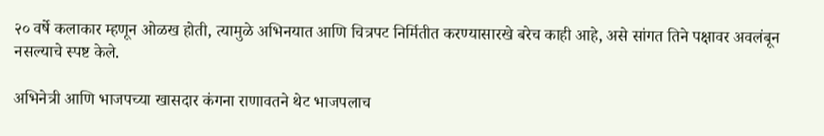२० वर्षे कलाकार म्हणून ओळख होती, त्यामुळे अभिनयात आणि चित्रपट निर्मितीत करण्यासारखे बरेच काही आहे, असे सांगत तिने पक्षावर अवलंबून नसल्याचे स्पष्ट केले.

अभिनेत्री आणि भाजपच्या खासदार कंगना राणावतने थेट भाजपलाच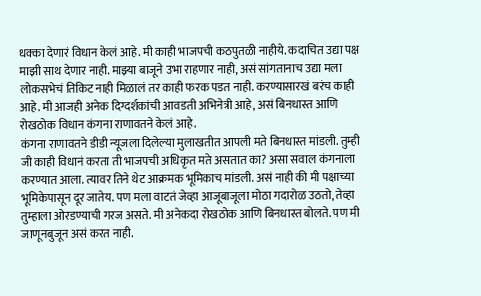धक्का देणारं विधान केलं आहे. मी काही भाजपची कठपुतळी नाहीये. कदाचित उद्या पक्ष माझी साथ देणार नाही. माझ्या बाजूने उभा राहणार नाही, असं सांगतानाच उद्या मला लोकसभेचं तिकिट नाही मिळालं तर काही फरक पडत नाही. करण्यासारखं बरंच काही आहे. मी आजही अनेक दिग्दर्शकांची आवडती अभिनेत्री आहे, असं बिनधास्त आणि रोखठोक विधान कंगना राणावतने केलं आहे.
कंगना राणावतने डीडी न्यूजला दिलेल्या मुलाखतीत आपली मते बिनधास्त मांडली. तुम्ही जी काही विधानं करता ती भाजपची अधिकृत मते असतात का? असा सवाल कंगनाला करण्यात आला. त्यावर तिने थेट आक्रमक भूमिकाच मांडली. असं नाही की मी पक्षाच्या भूमिकेपासून दूर जातेय. पण मला वाटतं जेव्हा आजूबाजूला मोठा गदारोळ उठतो, तेव्हा तुम्हाला ओरडण्याची गरज असते. मी अनेकदा रोखठोक आणि बिनधास्त बोलते. पण मी जाणूनबुजून असं करत नाही.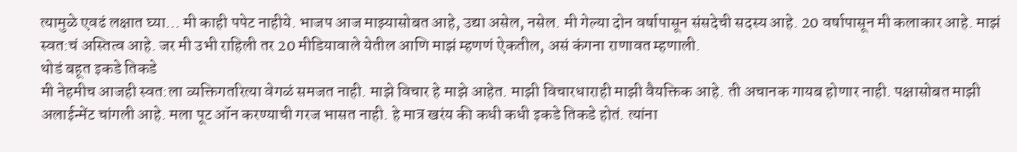त्यामुळे एवढं लक्षात घ्या… मी काही पपेट नाहीये. भाजप आज माझ्यासोबत आहे, उद्या असेल, नसेल. मी गेल्या दोन वर्षापासून संसदेची सदस्य आहे. 20 वर्षापासून मी कलाकार आहे. माझं स्वत:चं अस्तित्व आहे. जर मी उभी राहिली तर 20 मीडियावाले येतील आणि माझं म्हणणं ऐकतील, असं कंगना राणावत म्हणाली.
थोडं बहूत इकडे तिकडे
मी नेहमीच आजही स्वत:ला व्यक्तिगतरित्या वेगळं समजत नाही. माझे विचार हे माझे आहेत. माझी विचारधाराही माझी वैयक्तिक आहे. ती अचानक गायब होणार नाही. पक्षासोबत माझी अलाईन्मेंट चांगली आहे. मला पूट ऑन करण्याची गरज भासत नाही. हे मात्र खरंय की कधी कधी इकडे तिकडे होतं. त्यांना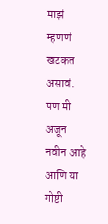माझं म्हणणं खटकत असावं. पण मी अजून नवीन आहे आणि या गोष्टी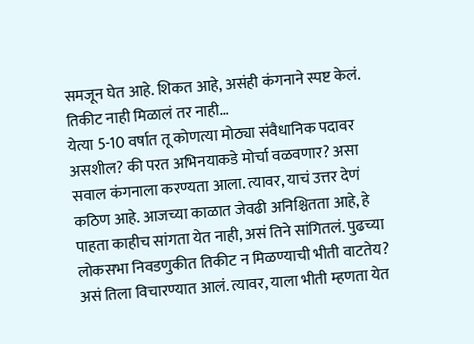समजून घेत आहे. शिकत आहे, असंही कंगनाने स्पष्ट केलं.
तिकीट नाही मिळालं तर नाही…
येत्या 5-10 वर्षात तू कोणत्या मोठ्या संवैधानिक पदावर असशील? की परत अभिनयाकडे मोर्चा वळवणार? असा सवाल कंगनाला करण्यता आला. त्यावर, याचं उत्तर देणं कठिण आहे. आजच्या काळात जेवढी अनिश्चितता आहे, हे पाहता काहीच सांगता येत नाही, असं तिने सांगितलं. पुढच्या लोकसभा निवडणुकीत तिकीट न मिळण्याची भीती वाटतेय? असं तिला विचारण्यात आलं. त्यावर, याला भीती म्हणता येत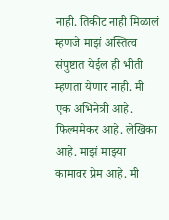नाही. तिकीट नाही मिळालं म्हणजे माझं अस्तित्व संपुष्टात येईल ही भीती म्हणता येणार नाही. मी एक अभिनेत्री आहे. फिल्ममेकर आहे. लेखिका आहे. माझं माझ्या कामावर प्रेम आहे. मी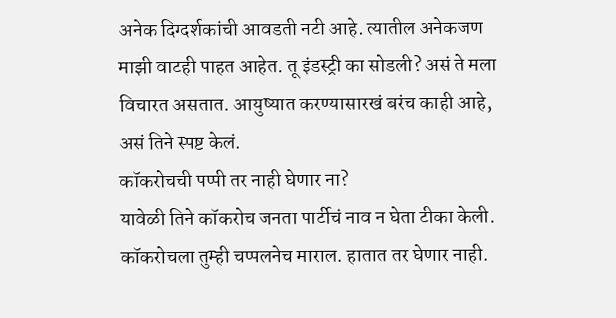अनेक दिग्दर्शकांची आवडती नटी आहे. त्यातील अनेकजण माझी वाटही पाहत आहेत. तू इंडस्ट्री का सोडली? असं ते मला विचारत असतात. आयुष्यात करण्यासारखं बरंच काही आहे, असं तिने स्पष्ट केलं.
कॉकरोचची पप्पी तर नाही घेणार ना?
यावेळी तिने कॉकरोच जनता पार्टीचं नाव न घेता टीका केली. कॉकरोचला तुम्ही चप्पलनेच माराल. हातात तर घेणार नाही.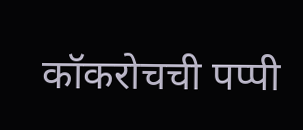कॉकरोचची पप्पी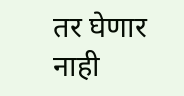तर घेणार नाही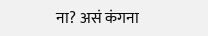ना? असं कंगना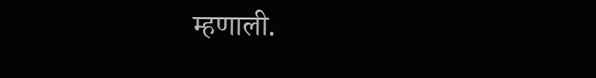म्हणाली.